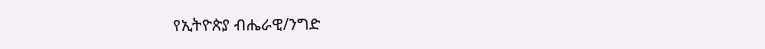የኢትዮጵያ ብሔራዊ/ንግድ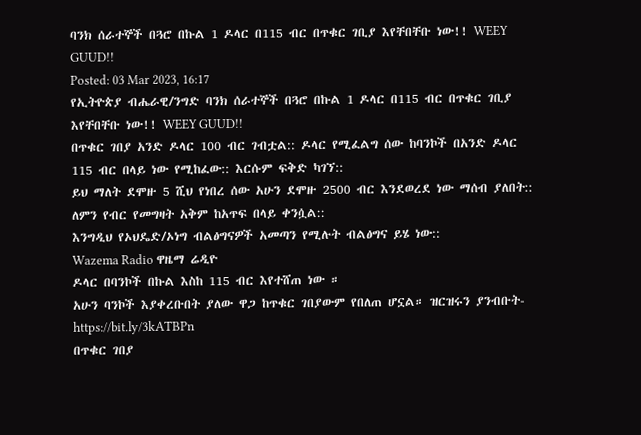ባንክ ሰራተኞች በጓሮ በኩል 1 ዶላር በ115 ብር በጥቁር ገቢያ እየቸበቸቡ ነው!! WEEY GUUD!!
Posted: 03 Mar 2023, 16:17
የኢትዮጵያ ብሔራዊ/ንግድ ባንክ ሰራተኞች በጓሮ በኩል 1 ዶላር በ115 ብር በጥቁር ገቢያ እየቸበቸቡ ነው!! WEEY GUUD!!
በጥቁር ገበያ አንድ ዶላር 100 ብር ገብቷል:: ዶላር የሚፈልግ ሰው ከባንኮች በአንድ ዶላር 115 ብር በላይ ነው የሚከፈው:: እርሱም ፍቅድ ካገኘ::
ይህ ማለት ደሞዙ 5 ሺህ የነበረ ሰው አሁን ደሞዙ 2500 ብር እንደወረደ ነው ማሰብ ያለበት:: ለምን የብር የመግዛት አቅም ከአጥፍ በላይ ቀንሷል::
እንግዲህ የኦህዴድ/ኦነግ ብልፅግናዎች አመጣን የሚሉት ብልፅግና ይሄ ነው::
Wazema Radio ዋዜማ ሬዲዮ
ዶላር በባንኮች በኩል እስከ 115 ብር እየተሸጠ ነው ።
አሁን ባንኮች እያቀረቡበት ያለው ዋጋ ከጥቁር ገበያውም የበለጠ ሆኗል። ዝርዝሩን ያንብቡት-
https://bit.ly/3kATBPn
በጥቁር ገበያ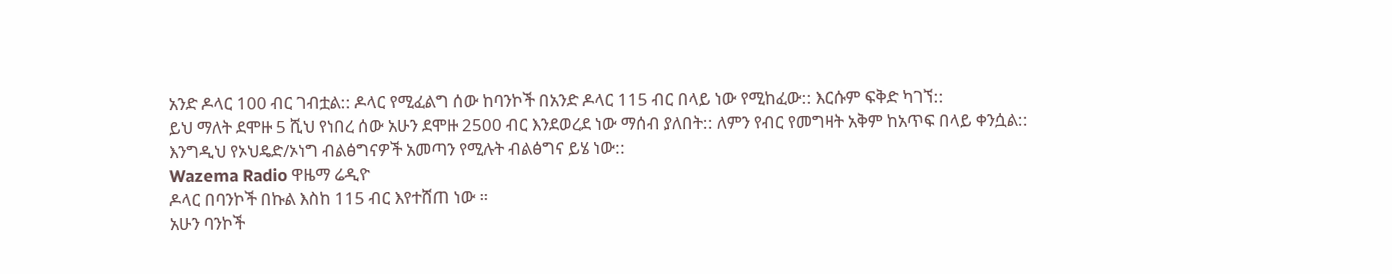አንድ ዶላር 100 ብር ገብቷል:: ዶላር የሚፈልግ ሰው ከባንኮች በአንድ ዶላር 115 ብር በላይ ነው የሚከፈው:: እርሱም ፍቅድ ካገኘ::
ይህ ማለት ደሞዙ 5 ሺህ የነበረ ሰው አሁን ደሞዙ 2500 ብር እንደወረደ ነው ማሰብ ያለበት:: ለምን የብር የመግዛት አቅም ከአጥፍ በላይ ቀንሷል::
እንግዲህ የኦህዴድ/ኦነግ ብልፅግናዎች አመጣን የሚሉት ብልፅግና ይሄ ነው::
Wazema Radio ዋዜማ ሬዲዮ
ዶላር በባንኮች በኩል እስከ 115 ብር እየተሸጠ ነው ።
አሁን ባንኮች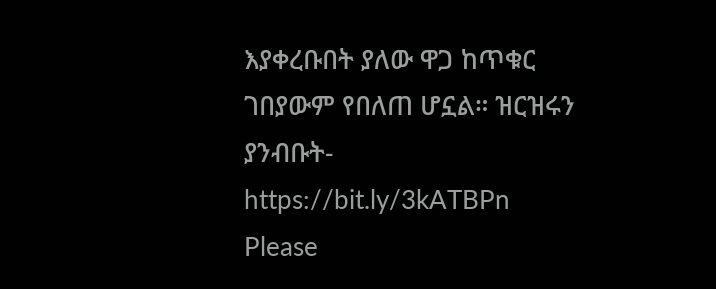እያቀረቡበት ያለው ዋጋ ከጥቁር ገበያውም የበለጠ ሆኗል። ዝርዝሩን ያንብቡት-
https://bit.ly/3kATBPn
Please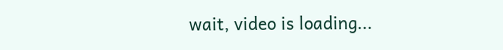wait, video is loading...